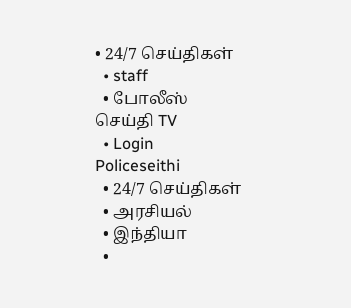• 24/7 செய்திகள்
  • staff
  • போலீஸ் செய்தி TV
  • Login
Policeseithi
  • 24/7 செய்திகள்
  • அரசியல்
  • இந்தியா
  •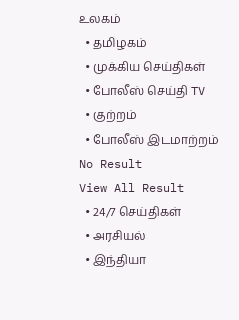உலகம்
  • தமிழகம்
  • முக்கிய செய்திகள்
  • போலீஸ் செய்தி TV
  • குற்றம்
  • போலீஸ் இடமாற்றம்
No Result
View All Result
  • 24/7 செய்திகள்
  • அரசியல்
  • இந்தியா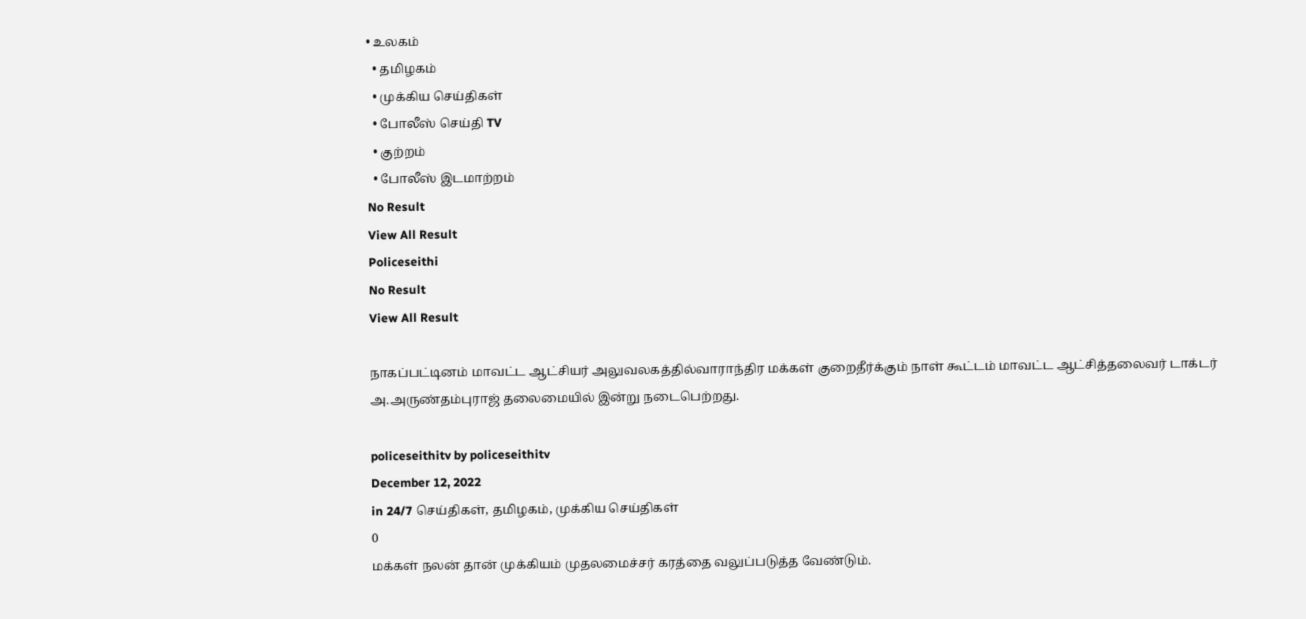• உலகம்
  • தமிழகம்
  • முக்கிய செய்திகள்
  • போலீஸ் செய்தி TV
  • குற்றம்
  • போலீஸ் இடமாற்றம்
No Result
View All Result
Policeseithi
No Result
View All Result

நாகப்பட்டினம் மாவட்ட ஆட்சியர் அலுவலகத்தில்வாராந்திர மக்கள் குறைதீர்க்கும் நாள் கூட்டம் மாவட்ட ஆட்சித்தலைவர் டாக்டர் அ.அருண்தம்புராஜ் தலைமையில் இன்று நடைபெற்றது.

policeseithitv by policeseithitv
December 12, 2022
in 24/7 செய்திகள், தமிழகம், முக்கிய செய்திகள்
0
மக்கள் நலன் தான் முக்கியம் முதலமைச்சர் கரத்தை வலுப்படுத்த வேண்டும்.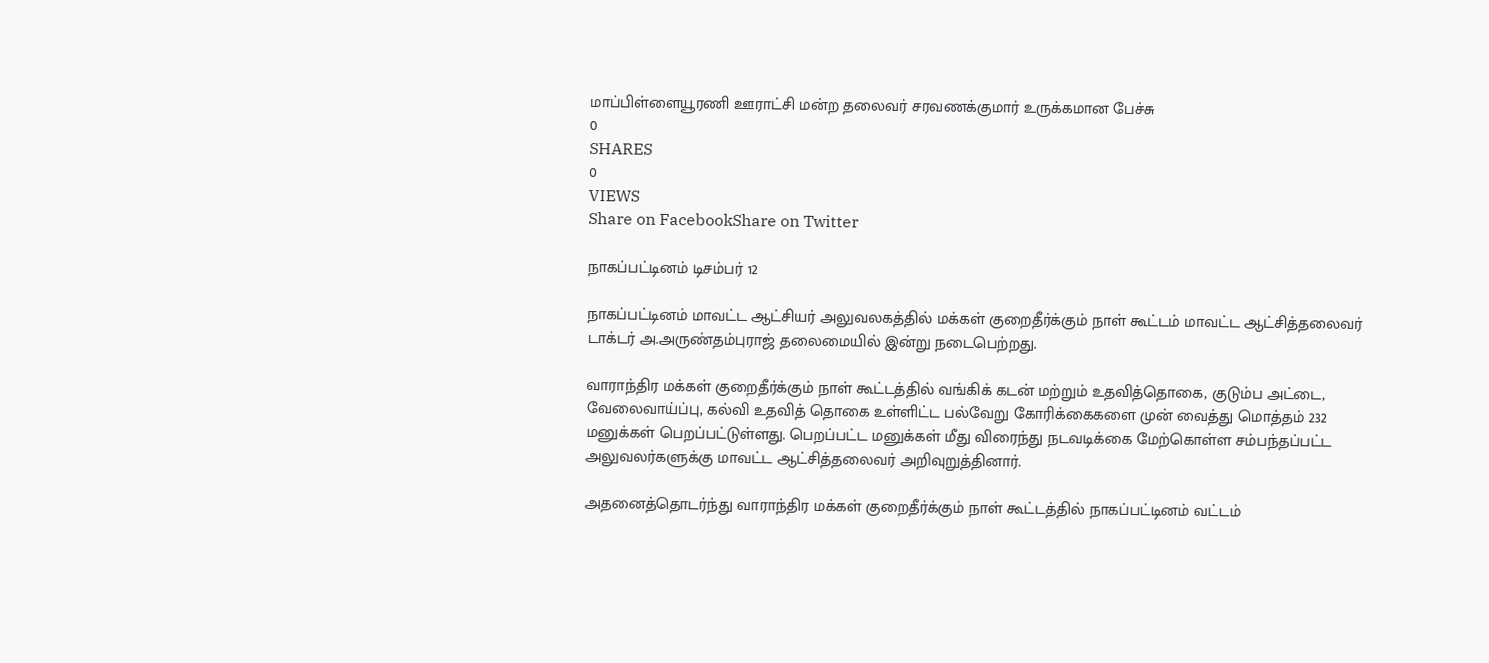மாப்பிள்ளையூரணி ஊராட்சி மன்ற தலைவர் சரவணக்குமார் உருக்கமான பேச்சு
0
SHARES
0
VIEWS
Share on FacebookShare on Twitter

நாகப்பட்டினம் டிசம்பர் 12

நாகப்பட்டினம் மாவட்ட ஆட்சியர் அலுவலகத்தில் மக்கள் குறைதீர்க்கும் நாள் கூட்டம் மாவட்ட ஆட்சித்தலைவர் டாக்டர் அ.அருண்தம்புராஜ் தலைமையில் இன்று நடைபெற்றது.

வாராந்திர மக்கள் குறைதீர்க்கும் நாள் கூட்டத்தில் வங்கிக் கடன் மற்றும் உதவித்தொகை, குடும்ப அட்டை, வேலைவாய்ப்பு, கல்வி உதவித் தொகை உள்ளிட்ட பல்வேறு கோரிக்கைகளை முன் வைத்து மொத்தம் 232 மனுக்கள் பெறப்பட்டுள்ளது. பெறப்பட்ட மனுக்கள் மீது விரைந்து நடவடிக்கை மேற்கொள்ள சம்பந்தப்பட்ட அலுவலர்களுக்கு மாவட்ட ஆட்சித்தலைவர் அறிவுறுத்தினார்.

அதனைத்தொடர்ந்து வாராந்திர மக்கள் குறைதீர்க்கும் நாள் கூட்டத்தில் நாகப்பட்டினம் வட்டம்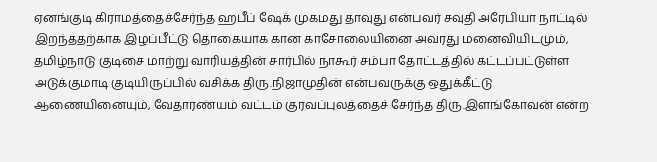ஏனங்குடி கிராமத்தைச்சேர்ந்த ஹபீப் ஷேக் முகமது தாவுது என்பவர் சவுதி அரேபியா நாட்டில் இறந்ததற்காக இழப்பீட்டு தொகையாக கான காசோலையினை அவரது மனைவியிடமும், தமிழ்நாடு குடிசை மாற்று வாரியத்தின் சார்பில் நாகூர் சம்பா தோட்டத்தில் கட்டப்பட்டுள்ள அடுக்குமாடி குடியிருப்பில் வசிக்க திரு.நிஜாமுதின் என்பவருக்கு ஒதுக்கீட்டு ஆணையினையும், வேதாரண்யம் வட்டம் குரவப்புலத்தைச் சேர்ந்த திரு.இளங்கோவன் என்ற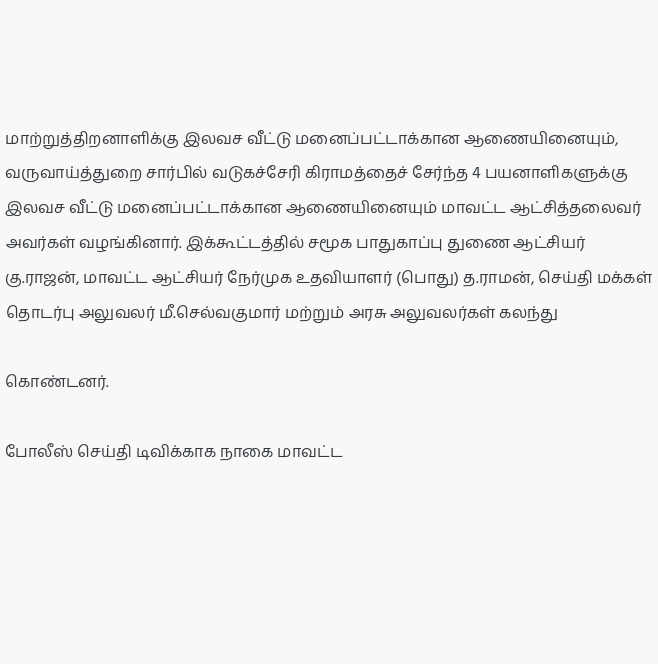மாற்றுத்திறனாளிக்கு இலவச வீட்டு மனைப்பட்டாக்கான ஆணையினையும், வருவாய்த்துறை சார்பில் வடுகச்சேரி கிராமத்தைச் சேர்ந்த 4 பயனாளிகளுக்கு இலவச வீட்டு மனைப்பட்டாக்கான ஆணையினையும் மாவட்ட ஆட்சித்தலைவர் அவர்கள் வழங்கினார். இக்கூட்டத்தில் சமூக பாதுகாப்பு துணை ஆட்சியர் கு.ராஜன், மாவட்ட ஆட்சியர் நேர்முக உதவியாளர் (பொது) த.ராமன், செய்தி மக்கள் தொடர்பு அலுவலர் மீ.செல்வகுமார் மற்றும் அரசு அலுவலர்கள் கலந்து

கொண்டனர்.

போலீஸ் செய்தி டிவிக்காக நாகை மாவட்ட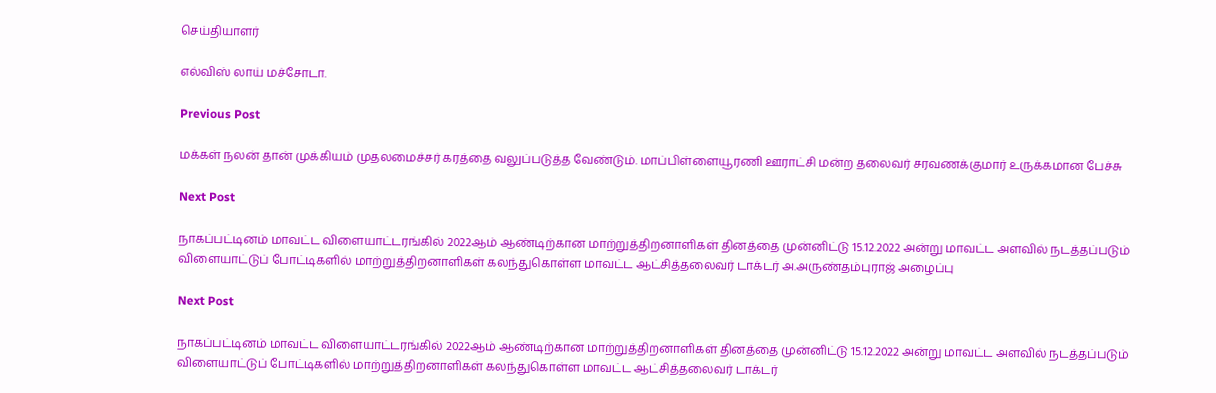செய்தியாளர்

எல்விஸ் லாய் மச்சோடா.

Previous Post

மக்கள் நலன் தான் முக்கியம் முதலமைச்சர் கரத்தை வலுப்படுத்த வேண்டும். மாப்பிள்ளையூரணி ஊராட்சி மன்ற தலைவர் சரவணக்குமார் உருக்கமான பேச்சு

Next Post

நாகப்பட்டினம் மாவட்ட விளையாட்டரங்கில் 2022ஆம் ஆண்டிற்கான மாற்றுத்திறனாளிகள் தினத்தை முன்னிட்டு 15.12.2022 அன்று மாவட்ட அளவில் நடத்தப்படும் விளையாட்டுப் போட்டிகளில் மாற்றுத்திறனாளிகள் கலந்துகொள்ள மாவட்ட ஆட்சித்தலைவர் டாக்டர் அ.அருண்தம்புராஜ் அழைப்பு

Next Post

நாகப்பட்டினம் மாவட்ட விளையாட்டரங்கில் 2022ஆம் ஆண்டிற்கான மாற்றுத்திறனாளிகள் தினத்தை முன்னிட்டு 15.12.2022 அன்று மாவட்ட அளவில் நடத்தப்படும் விளையாட்டுப் போட்டிகளில் மாற்றுத்திறனாளிகள் கலந்துகொள்ள மாவட்ட ஆட்சித்தலைவர் டாக்டர்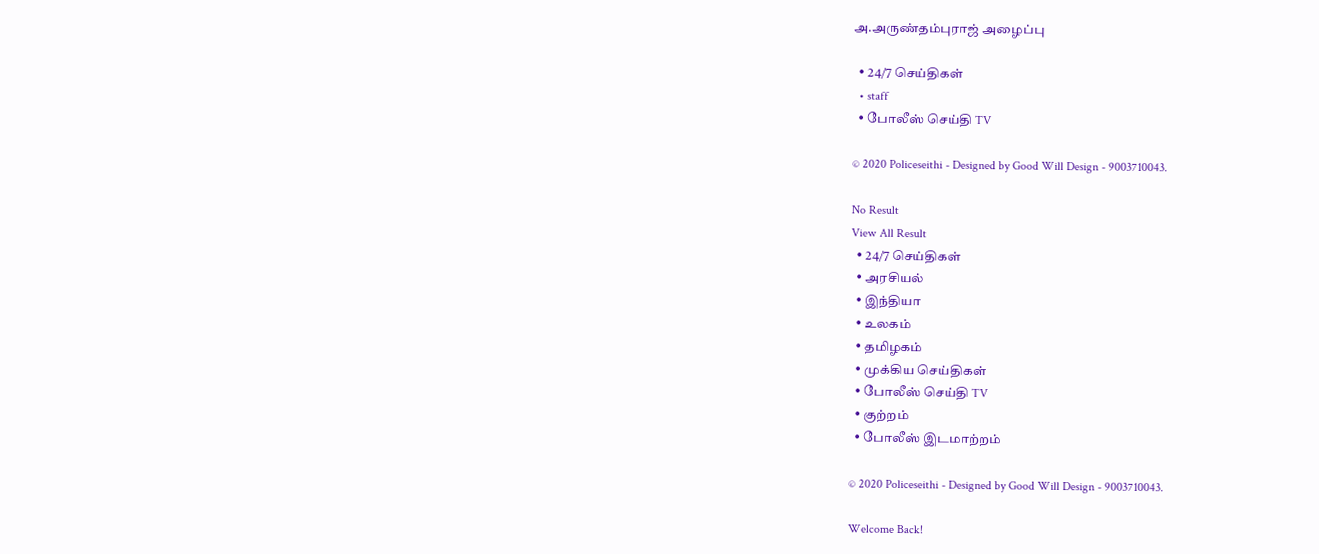அ.அருண்தம்புராஜ் அழைப்பு

  • 24/7 செய்திகள்
  • staff
  • போலீஸ் செய்தி TV

© 2020 Policeseithi - Designed by Good Will Design - 9003710043.

No Result
View All Result
  • 24/7 செய்திகள்
  • அரசியல்
  • இந்தியா
  • உலகம்
  • தமிழகம்
  • முக்கிய செய்திகள்
  • போலீஸ் செய்தி TV
  • குற்றம்
  • போலீஸ் இடமாற்றம்

© 2020 Policeseithi - Designed by Good Will Design - 9003710043.

Welcome Back!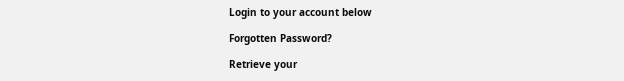Login to your account below

Forgotten Password?

Retrieve your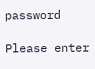password

Please enter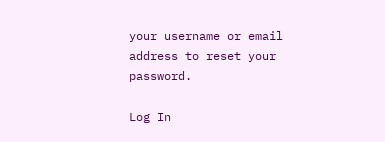your username or email address to reset your password.

Log In